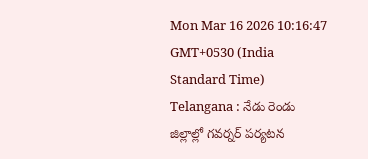Mon Mar 16 2026 10:16:47 GMT+0530 (India Standard Time)
Telangana : నేడు రెండు జిల్లాల్లో గవర్నర్ పర్యటన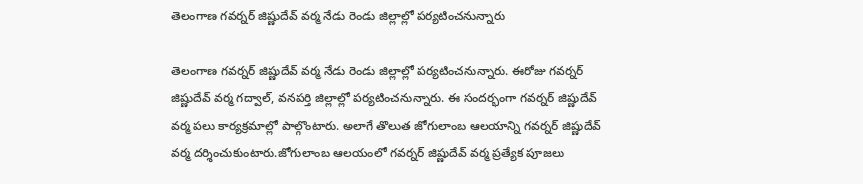తెలంగాణ గవర్నర్ జిష్ణుదేవ్ వర్మ నేడు రెండు జిల్లాల్లో పర్యటించనున్నారు

తెలంగాణ గవర్నర్ జిష్ణుదేవ్ వర్మ నేడు రెండు జిల్లాల్లో పర్యటించనున్నారు. ఈరోజు గవర్నర్ జిష్ణుదేవ్ వర్మ గద్వాల్, వనపర్తి జిల్లాల్లో పర్యటించనున్నారు. ఈ సందర్భంగా గవర్నర్ జిష్ణుదేవ్ వర్మ పలు కార్యక్రమాల్లో పాల్గొంటారు. అలాగే తొలుత జోగులాంబ ఆలయాన్ని గవర్నర్ జిష్ణుదేవ్ వర్మ దర్శించుకుంటారు.జోగులాంబ ఆలయంలో గవర్నర్ జిష్ణుదేవ్ వర్మ ప్రత్యేక పూజలు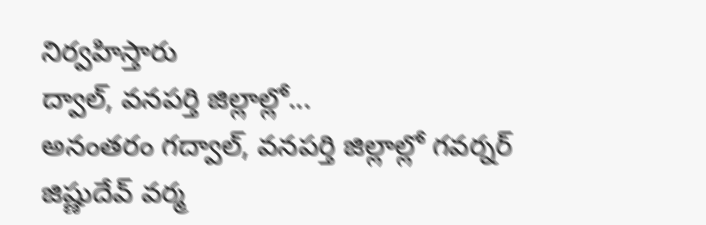నిర్వహిస్తారు
ద్వాల్, వనపర్తి జిల్లాల్లో...
అనంతరం గద్వాల్, వనపర్తి జిల్లాల్లో గవర్నర్ జిష్ణుదేవ్ వర్మ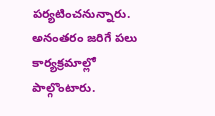పర్యటించనున్నారు. అనంతరం జరిగే పలు కార్యక్రమాల్లో పాల్గొంటారు.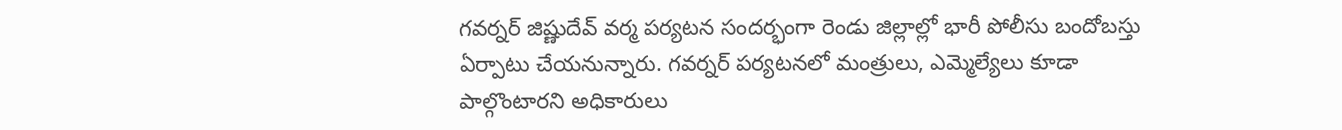గవర్నర్ జిష్ణుదేవ్ వర్మ పర్యటన సందర్భంగా రెండు జిల్లాల్లో భారీ పోలీసు బందోబస్తు ఏర్పాటు చేయనున్నారు. గవర్నర్ పర్యటనలో మంత్రులు, ఎమ్మెల్యేలు కూడా పాల్గొంటారని అధికారులు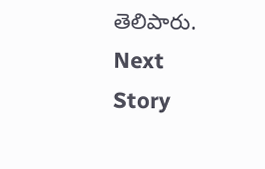తెలిపారు.
Next Story